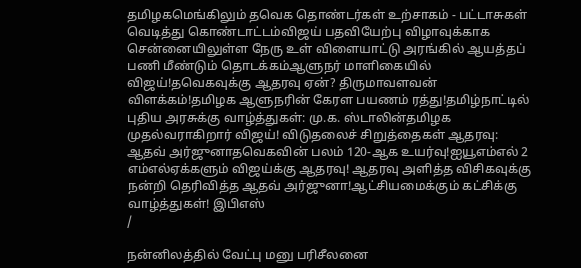தமிழகமெங்கிலும் தவெக தொண்டர்கள் உற்சாகம் - பட்டாசுகள் வெடித்து கொண்டாட்டம்விஜய் பதவியேற்பு விழாவுக்காக சென்னையிலுள்ள நேரு உள் விளையாட்டு அரங்கில் ஆயத்தப் பணி மீண்டும் தொடக்கம்ஆளுநர் மாளிகையில் விஜய்!தவெகவுக்கு ஆதரவு ஏன்? திருமாவளவன் விளக்கம்!தமிழக ஆளுநரின் கேரள பயணம் ரத்து!தமிழ்நாட்டில் புதிய அரசுக்கு வாழ்த்துகள்: மு.க. ஸ்டாலின்தமிழக முதல்வராகிறார் விஜய்! விடுதலைச் சிறுத்தைகள் ஆதரவு: ஆதவ் அர்ஜுனாதவெகவின் பலம் 120-ஆக உயர்வு!ஐயூஎம்எல் 2 எம்எல்ஏக்களும் விஜய்க்கு ஆதரவு! ஆதரவு அளித்த விசிகவுக்கு நன்றி தெரிவித்த ஆதவ் அர்ஜுனா!ஆட்சியமைக்கும் கட்சிக்கு வாழ்த்துகள்! இபிஎஸ்
/

நன்னிலத்தில் வேட்பு மனு பரிசீலனை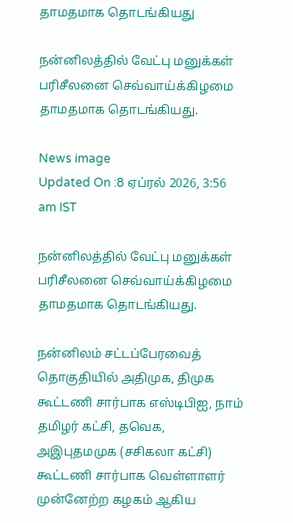தாமதமாக தொடங்கியது

நன்னிலத்தில் வேட்பு மனுக்கள் பரிசீலனை செவ்வாய்க்கிழமை தாமதமாக தொடங்கியது.

News image
Updated On :8 ஏப்ரல் 2026, 3:56 am IST

நன்னிலத்தில் வேட்பு மனுக்கள் பரிசீலனை செவ்வாய்க்கிழமை தாமதமாக தொடங்கியது.

நன்னிலம் சட்டப்பேரவைத் தொகுதியில் அதிமுக, திமுக கூட்டணி சார்பாக எஸ்டிபிஐ, நாம் தமிழர் கட்சி, தவெக, அஇபுதமமுக (சசிகலா கட்சி) கூட்டணி சார்பாக வெள்ளாளர் முன்னேற்ற கழகம் ஆகிய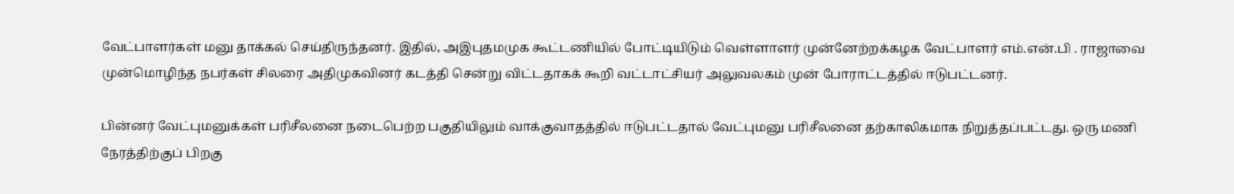வேட்பாளர்கள் மனு தாக்கல் செய்திருந்தனர். இதில், அஇபுதமமுக கூட்டணியில் போட்டியிடும் வெள்ளாளர் முன்னேற்றக்கழக வேட்பாளர் எம்.என்.பி . ராஜாவை முன்மொழிந்த நபர்கள் சிலரை அதிமுகவினர் கடத்தி சென்று விட்டதாகக் கூறி வட்டாட்சியர் அலுவலகம் முன் போராட்டத்தில் ஈடுபட்டனர்.

பின்னர் வேட்புமனுக்கள் பரிசீலனை நடைபெற்ற பகுதியிலும் வாக்குவாதத்தில் ஈடுபட்டதால் வேட்புமனு பரிசீலனை தற்காலிகமாக நிறுத்தப்பட்டது. ஒரு மணி நேரத்திற்குப் பிறகு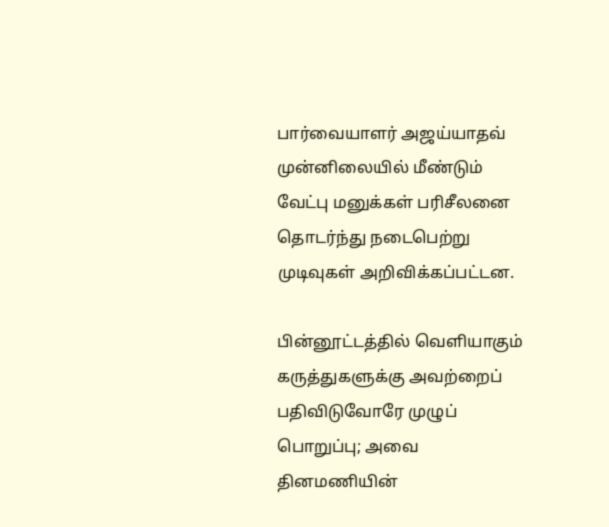பார்வையாளர் அஜய்யாதவ் முன்னிலையில் மீண்டும் வேட்பு மனுக்கள் பரிசீலனை தொடர்ந்து நடைபெற்று முடிவுகள் அறிவிக்கப்பட்டன.

பின்னூட்டத்தில் வெளியாகும் கருத்துகளுக்கு அவற்றைப் பதிவிடுவோரே முழுப் பொறுப்பு; அவை தினமணியின்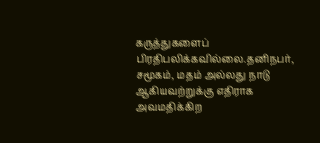கருத்துகளைப் பிரதிபலிக்கவில்லை.தனிநபர், சமூகம், மதம் அல்லது நாடு ஆகியவற்றுக்கு எதிராக அவமதிக்கிற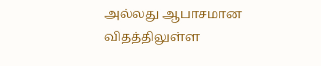அல்லது ஆபாசமான விதத்திலுள்ள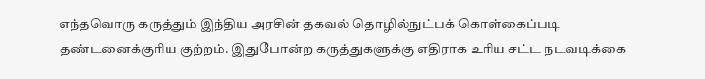எந்தவொரு கருத்தும் இந்திய அரசின் தகவல் தொழில்நுட்பக் கொள்கைப்படி தண்டனைக்குரிய குற்றம். இதுபோன்ற கருத்துகளுக்கு எதிராக உரிய சட்ட நடவடிக்கை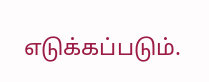எடுக்கப்படும்.